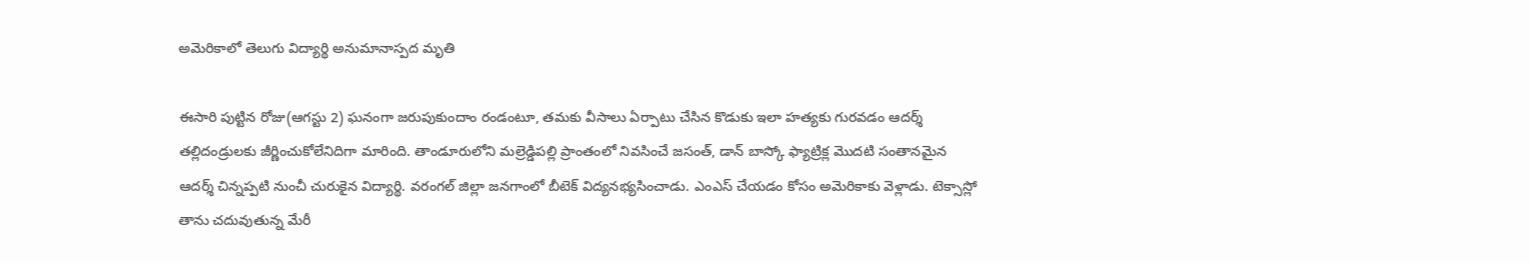అమెరికాలో తెలుగు విద్యార్థి అనుమానాస్పద మృతి

ఈసారి పుట్టిన రోజు(ఆగస్టు 2) ఘనంగా జరుపుకుందాం రండంటూ, తమకు వీసాలు ఏర్పాటు చేసిన కొడుకు ఇలా హత్యకు గురవడం ఆదర్శ్ తల్లిదండ్రులకు జీర్ణించుకోలేనిదిగా మారింది. తాండూరులోని మల్రెడ్డిపల్లి ప్రాంతంలో నివసించే జసంత్, డాన్ బాస్కో ఫ్యాట్రిక్ల మొదటి సంతానమైన ఆదర్శ్ చిన్నప్పటి నుంచీ చురుకైన విద్యార్థి. వరంగల్ జిల్లా జనగాంలో బీటెక్ విద్యనభ్యసించాడు. ఎంఎస్ చేయడం కోసం అమెరికాకు వెళ్లాడు. టెక్సాస్లో తాను చదువుతున్న మేరీ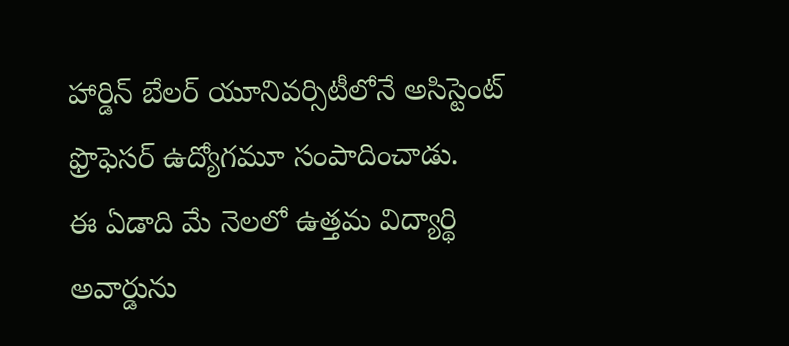హార్డిన్ బేలర్ యూనివర్సిటీలోనే అసిస్టెంట్ ఫ్రొఫెసర్ ఉద్యోగమూ సంపాదించాడు.
ఈ ఏడాది మే నెలలో ఉత్తమ విద్యార్థి అవార్డును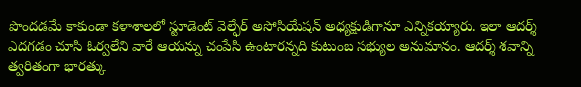పొందడమే కాకుండా కళాశాలలో స్టూడెంట్ వెల్ఫేర్ అసోసియేషన్ అధ్యక్షుడిగానూ ఎన్నికయ్యారు. ఇలా ఆదర్శ్ ఎదగడం చూసి ఓర్వలేని వారే ఆయన్ను చంపేసి ఉంటారన్నది కుటుంబ సభ్యుల అనుమానం. ఆదర్శ్ శవాన్ని త్వరితంగా భారత్కు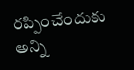రప్పించేందుకు అన్ని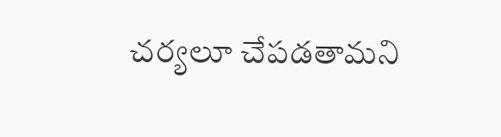చర్యలూ చేపడతామని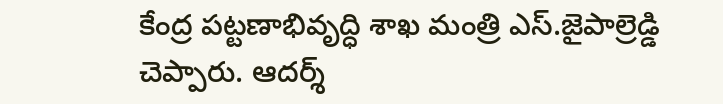కేంద్ర పట్టణాభివృద్ధి శాఖ మంత్రి ఎస్.జైపాల్రెడ్డి చెప్పారు. ఆదర్శ్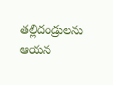తల్లిదండ్రులను ఆయన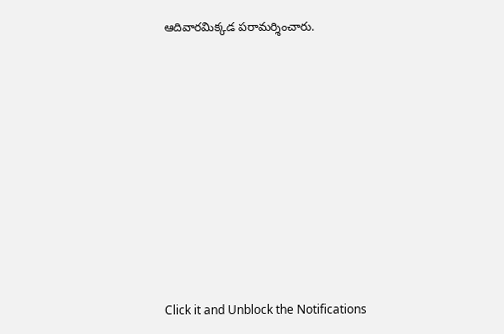ఆదివారమిక్కడ పరామర్శించారు.












Click it and Unblock the Notifications